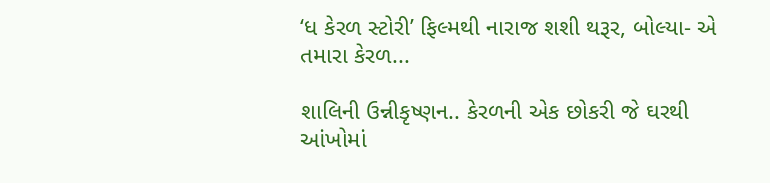‘ધ કેરળ સ્ટોરી’ ફિલ્મથી નારાજ શશી થરૂર, બોલ્યા- એ તમારા કેરળ...

શાલિની ઉન્નીકૃષ્ણન.. કેરળની એક છોકરી જે ઘરથી આંખોમાં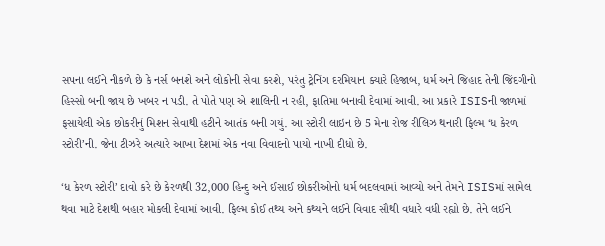સપના લઈને નીકળે છે કે નર્સ બનશે અને લોકોની સેવા કરશે, પરંતુ ટ્રેનિંગ દરમિયાન ક્યારે હિજાબ, ધર્મ અને જિહાદ તેની જિંદગીનો હિસ્સો બની જાય છે ખબર ન પડી. તે પોતે પણ એ શાલિની ન રહી, ફાતિમા બનાવી દેવામાં આવી. આ પ્રકારે ISISની જાળમાં ફસાયેલી એક છોકરીનું મિશન સેવાથી હટીને આતંક બની ગયું. આ સ્ટોરી લાઇન છે 5 મેના રોજ રીલિઝ થનારી ફિલ્મ ‘ધ કેરળ સ્ટોરી’ની. જેના ટીઝરે અત્યારે આખા દેશમાં એક નવા વિવાદનો પાયો નાખી દીધો છે.

‘ધ કેરળ સ્ટોરી’ દાવો કરે છે કેરળથી 32,000 હિન્દુ અને ઈસાઈ છોકરીઓનો ધર્મ બદલવામાં આવ્યો અને તેમને ISISમાં સામેલ થવા માટે દેશથી બહાર મોકલી દેવામાં આવી. ફિલ્મ કોઈ તથ્ય અને કથ્યને લઈને વિવાદ સૌથી વધારે વધી રહ્યો છે. તેને લઈને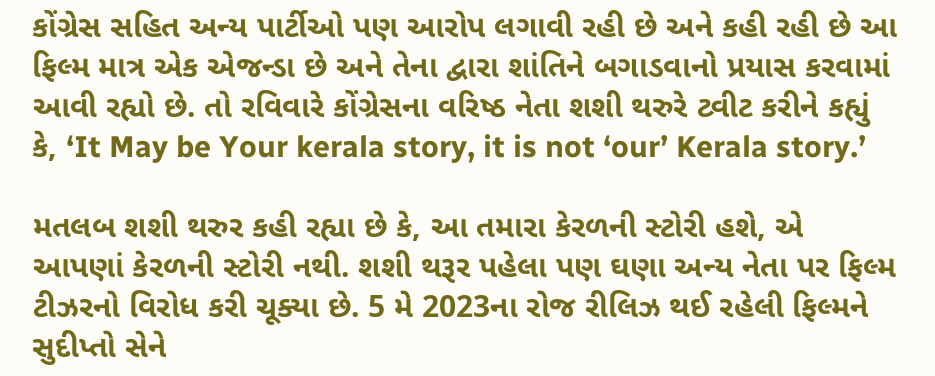કોંગ્રેસ સહિત અન્ય પાર્ટીઓ પણ આરોપ લગાવી રહી છે અને કહી રહી છે આ ફિલ્મ માત્ર એક એજન્ડા છે અને તેના દ્વારા શાંતિને બગાડવાનો પ્રયાસ કરવામાં આવી રહ્યો છે. તો રવિવારે કોંગ્રેસના વરિષ્ઠ નેતા શશી થરુરે ટ્વીટ કરીને કહ્યું કે, ‘It May be Your kerala story, it is not ‘our’ Kerala story.’

મતલબ શશી થરુર કહી રહ્યા છે કે, આ તમારા કેરળની સ્ટોરી હશે, એ આપણાં કેરળની સ્ટોરી નથી. શશી થરૂર પહેલા પણ ઘણા અન્ય નેતા પર ફિલ્મ ટીઝરનો વિરોધ કરી ચૂક્યા છે. 5 મે 2023ના રોજ રીલિઝ થઈ રહેલી ફિલ્મને સુદીપ્તો સેને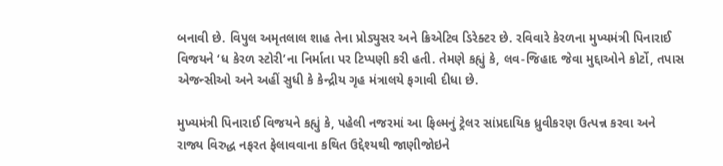બનાવી છે. વિપુલ અમૃતલાલ શાહ તેના પ્રોડ્યુસર અને ક્રિએટિવ ડિરેક્ટર છે. રવિવારે કેરળના મુખ્યમંત્રી પિનારાઈ વિજયને ‘ધ કેરળ સ્ટોરી’ના નિર્માતા પર ટિપ્પણી કરી હતી. તેમણે કહ્યું કે, લવ-જિહાદ જેવા મુદ્દાઓને કોર્ટો, તપાસ એજન્સીઓ અને અહીં સુધી કે કેન્દ્રીય ગૃહ મંત્રાલયે ફગાવી દીધા છે.

મુખ્યમંત્રી પિનારાઈ વિજયને કહ્યું કે, પહેલી નજરમાં આ ફિલ્મનું ટ્રેલર સાંપ્રદાયિક ધ્રુવીકરણ ઉત્પન્ન કરવા અને રાજ્ય વિરુદ્ધ નફરત ફેલાવવાના કથિત ઉદ્દેશ્યથી જાણીજોઇને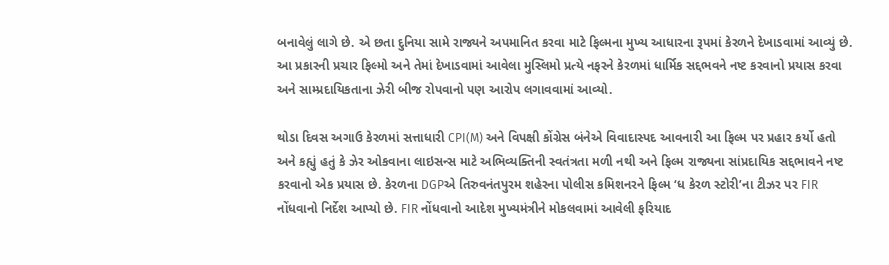બનાવેલું લાગે છે. એ છતા દુનિયા સામે રાજ્યને અપમાનિત કરવા માટે ફિલ્મના મુખ્ય આધારના રૂપમાં કેરળને દેખાડવામાં આવ્યું છે. આ પ્રકારની પ્રચાર ફિલ્મો અને તેમાં દેખાડવામાં આવેલા મુસ્લિમો પ્રત્યે નફરને કેરળમાં ધાર્મિક સદ્દભવને નષ્ટ કરવાનો પ્રયાસ કરવા અને સામ્પ્રદાયિકતાના ઝેરી બીજ રોપવાનો પણ આરોપ લગાવવામાં આવ્યો.

થોડા દિવસ અગાઉ કેરળમાં સત્તાધારી CPI(M) અને વિપક્ષી કોંગ્રેસ બંનેએ વિવાદાસ્પદ આવનારી આ ફિલ્મ પર પ્રહાર કર્યો હતો અને કહ્યું હતું કે ઝેર ઓકવાના લાઇસન્સ માટે અભિવ્યક્તિની સ્વતંત્રતા મળી નથી અને ફિલ્મ રાજ્યના સાંપ્રદાયિક સદ્દભાવને નષ્ટ કરવાનો એક પ્રયાસ છે. કેરળના DGPએ તિરુવનંતપુરમ શહેરના પોલીસ કમિશનરને ફિલ્મ ‘ધ કેરળ સ્ટોરી’ના ટીઝર પર FIR નોંધવાનો નિર્દેશ આપ્યો છે. FIR નોંધવાનો આદેશ મુખ્યમંત્રીને મોકલવામાં આવેલી ફરિયાદ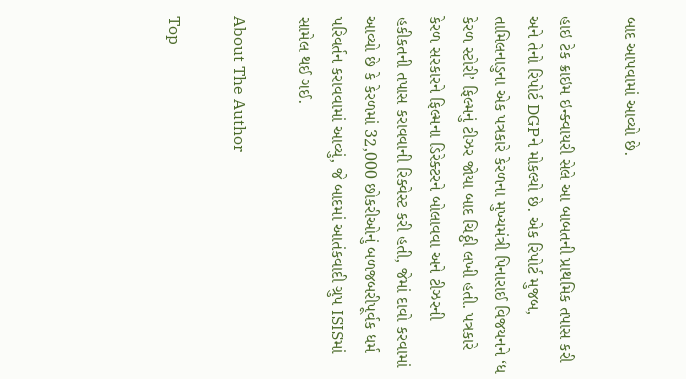બાદ આપવામાં આવ્યો છે.

હાઇ ટેક ક્રાઇમ ઇન્ક્વાયરી સેલે આ બાબતની પ્રાથમિક તપાસ કરી અને તેનો રિપોર્ટ DGPને મોકલ્યો છે. એક રિપોર્ટ મુજબ, તામિલનાડુના એક પત્રકારે કેરળના મુખ્યમંત્રી પિનારાઈ વિજયનને ‘ધ કેરળ સ્ટોરી’ ફિલ્મનું ટીઝર જોયા બાદ ચિઠ્ઠી લખી હતી. પત્રકારે કેરળ સરકારને ફિલ્મના ડિરેક્ટરને બોલાવવા અને ટીઝરની હકીકતની તપાસ કરાવવાની રિક્વેસ્ટ કરી હતી, જેમાં દાવો કરવામાં આવ્યો છે કે કેરળમાં 32,000 છોકરીઓનું બળજબરીપૂર્વક ધર્મ પરિવર્તન કરાવવામાં આવ્યું, જે બાદમાં આતંકવાદી ગ્રુપ ISISમાં સામેલ થઈ ગઈ.

About The Author

Top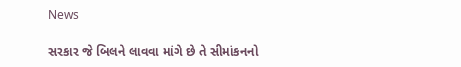News

સરકાર જે બિલને લાવવા માંગે છે તે સીમાંકનનો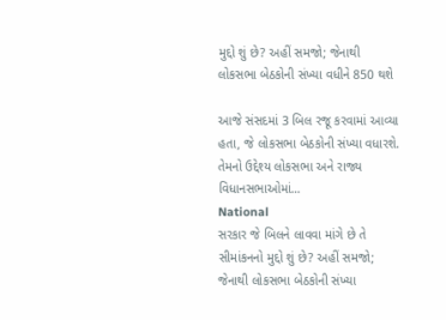મુદ્દો શું છે? અહીં સમજો; જેનાથી લોકસભા બેઠકોની સંખ્યા વધીને 850 થશે

આજે સંસદમાં 3 બિલ રજૂ કરવામાં આવ્યા હતા, જે લોકસભા બેઠકોની સંખ્યા વધારશે. તેમનો ઉદ્દેશ્ય લોકસભા અને રાજ્ય વિધાનસભાઓમાં...
National
સરકાર જે બિલને લાવવા માંગે છે તે સીમાંકનનો મુદ્દો શું છે? અહીં સમજો; જેનાથી લોકસભા બેઠકોની સંખ્યા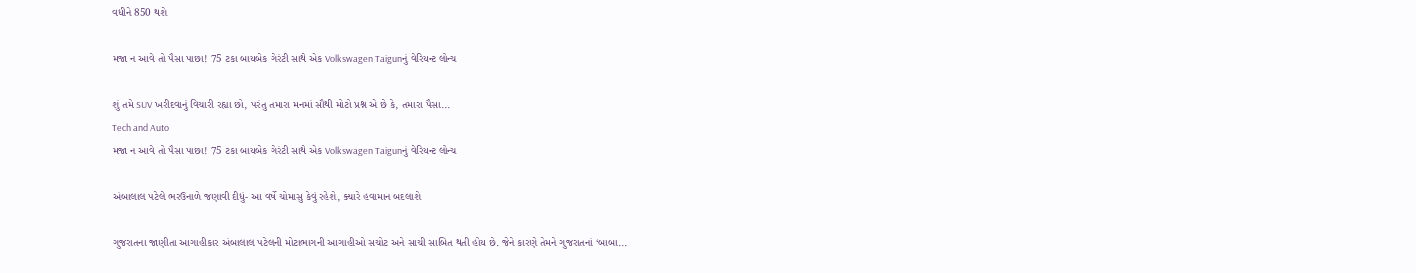વધીને 850 થશે

મજા ન આવે તો પૈસા પાછા! 75 ટકા બાયબેક ગેરંટી સાથે એક Volkswagen Taigunનું વેરિયન્ટ લોન્ચ

શું તમે SUV ખરીદવાનું વિચારી રહ્યા છો, પરંતુ તમારા મનમાં સૌથી મોટો પ્રશ્ન એ છે કે, તમારા પૈસા...
Tech and Auto
મજા ન આવે તો પૈસા પાછા! 75 ટકા બાયબેક ગેરંટી સાથે એક Volkswagen Taigunનું વેરિયન્ટ લોન્ચ

અંબાલાલ પટેલે ભરઉનાળે જણાવી દીધું- આ વર્ષે ચોમાસુ કેવું રહેશે, ક્યારે હવામાન બદલાશે

ગુજરાતના જાણીતા આગાહીકાર અંબાલાલ પટેલની મોટાભાગની આગાહીઓ સચોટ અને સાચી સાબિત થતી હોય છે. જેને કારણે તેમને ગુજરાતનાં ‘બાબા...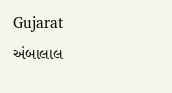Gujarat
અંબાલાલ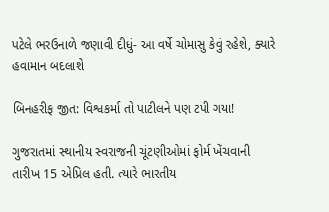પટેલે ભરઉનાળે જણાવી દીધું- આ વર્ષે ચોમાસુ કેવું રહેશે, ક્યારે હવામાન બદલાશે

બિનહરીફ જીત: વિશ્વકર્મા તો પાટીલને પણ ટપી ગયા!

ગુજરાતમાં સ્થાનીય સ્વરાજની ચૂંટણીઓમાં ફોર્મ ખેંચવાની તારીખ 15 એપ્રિલ હતી. ત્યારે ભારતીય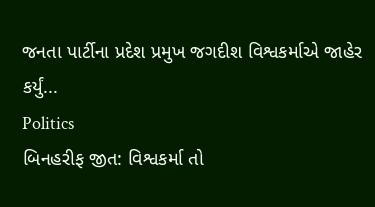જનતા પાર્ટીના પ્રદેશ પ્રમુખ જગદીશ વિશ્વકર્માએ જાહેર કર્યું...
Politics
બિનહરીફ જીત: વિશ્વકર્મા તો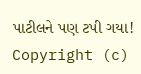પાટીલને પણ ટપી ગયા!
Copyright (c)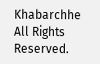Khabarchhe All Rights Reserved.